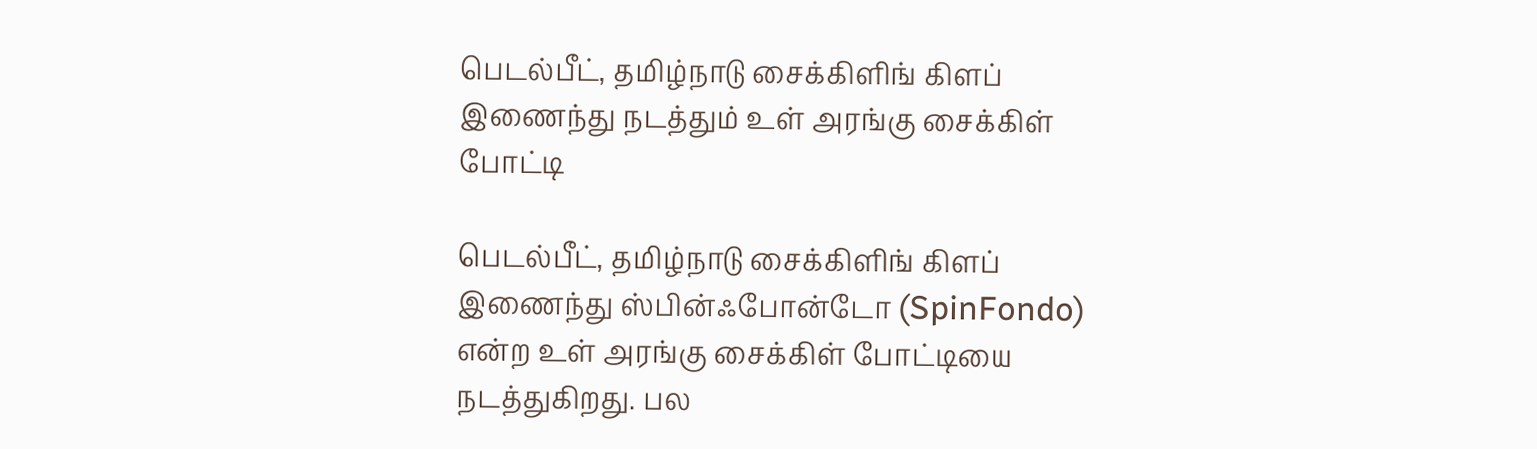பெடல்பீட், தமிழ்நாடு சைக்கிளிங் கிளப் இணைந்து நடத்தும் உள் அரங்கு சைக்கிள் போட்டி

பெடல்பீட், தமிழ்நாடு சைக்கிளிங் கிளப் இணைந்து ஸ்பின்ஃபோன்டோ (SpinFondo) என்ற உள் அரங்கு சைக்கிள் போட்டியை நடத்துகிறது. பல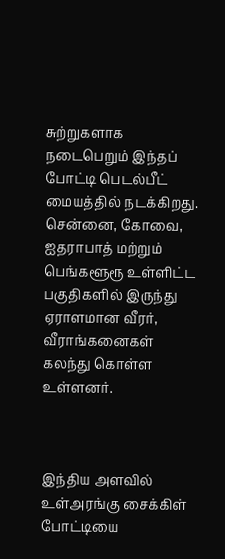சுற்றுகளாக நடைபெறும் இந்தப் போட்டி பெடல்பீட் மையத்தில் நடக்கிறது. சென்னை, கோவை, ஐதராபாத் மற்றும் பெங்களூரூ உள்ளிட்ட பகுதிகளில் இருந்து ஏராளமான வீரர், வீராங்கனைகள் கலந்து கொள்ள உள்ளனர்.



இந்திய அளவில் உள்அரங்கு சைக்கிள் போட்டியை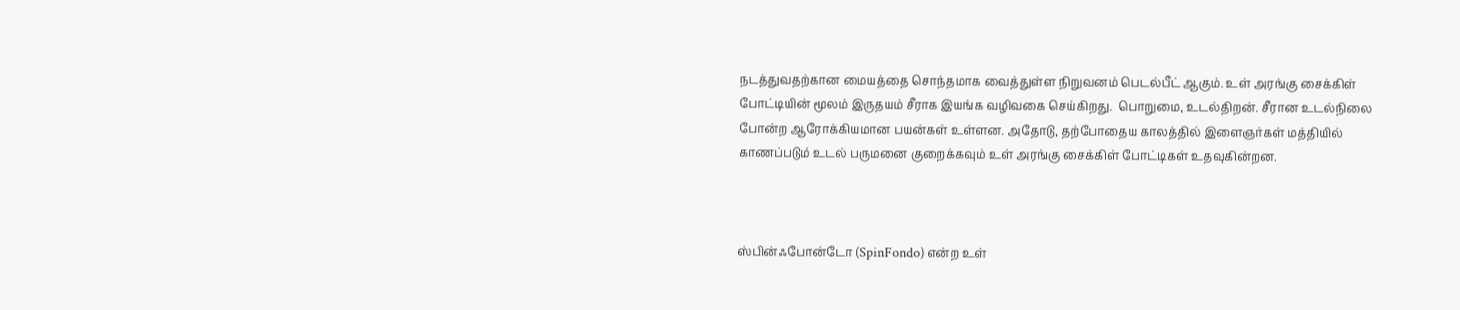நடத்துவதற்கான மையத்தை சொந்தமாக வைத்துள்ள நிறுவனம் பெடல்பீட் ஆகும். உள் அரங்கு சைக்கிள் போட்டியின் மூலம் இருதயம் சீராக இயங்க வழிவகை செய்கிறது.  பொறுமை, உடல்திறன். சீரான உடல்நிலை போன்ற ஆரோக்கியமான பயன்கள் உள்ளன. அதோடு, தற்போதைய காலத்தில் இளைஞர்கள் மத்தியில் காணப்படும் உடல் பருமனை குறைக்கவும் உள் அரங்கு சைக்கிள் போட்டிகள் உதவுகின்றன.



ஸ்பின்ஃபோன்டோ (SpinFondo) என்ற உள்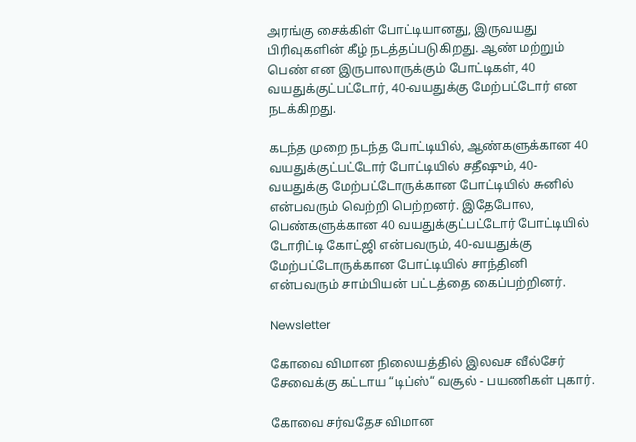அரங்கு சைக்கிள் போட்டியானது, இருவயது பிரிவுகளின் கீழ் நடத்தப்படுகிறது. ஆண் மற்றும் பெண் என இருபாலாருக்கும் போட்டிகள், 40 வயதுக்குட்பட்டோர், 40-வயதுக்கு மேற்பட்டோர் என நடக்கிறது.

கடந்த முறை நடந்த போட்டியில், ஆண்களுக்கான 40 வயதுக்குட்பட்டோர் போட்டியில் சதீஷும், 40-வயதுக்கு மேற்பட்டோருக்கான போட்டியில் சுனில் என்பவரும் வெற்றி பெற்றனர். இதேபோல, பெண்களுக்கான 40 வயதுக்குட்பட்டோர் போட்டியில் டோரிட்டி கோட்ஜி என்பவரும், 40-வயதுக்கு மேற்பட்டோருக்கான போட்டியில் சாந்தினி என்பவரும் சாம்பியன் பட்டத்தை கைப்பற்றினர்.

Newsletter

கோவை விமான நிலையத்தில் இலவச வீல்சேர் சேவைக்கு கட்டாய “டிப்ஸ்“ வசூல் - பயணிகள் புகார்.

கோவை சர்வதேச விமான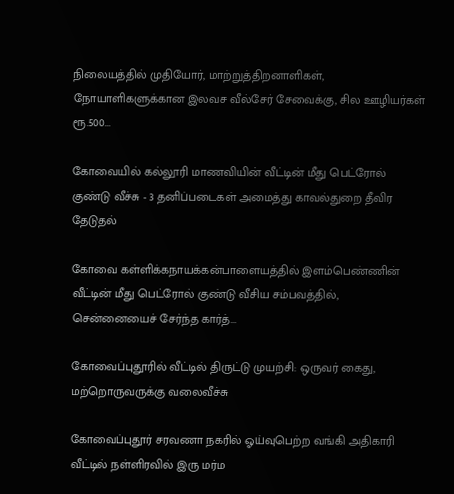நிலையத்தில் முதியோர், மாற்றுத்திறனாளிகள், நோயாளிகளுக்கான இலவச வீல்சேர் சேவைக்கு, சில ஊழியர்கள் ரூ.500...

கோவையில் கல்லூரி மாணவியின் வீட்டின் மீது பெட்ரோல் குண்டு வீச்சு - 3 தனிப்படைகள் அமைத்து காவல்துறை தீவிர தேடுதல்

கோவை கள்ளிக்கநாயக்கன்பாளையத்தில் இளம்பெண்ணின் வீட்டின் மீது பெட்ரோல் குண்டு வீசிய சம்பவத்தில், சென்னையைச் சேர்ந்த கார்த்...

கோவைப்புதூரில் வீட்டில் திருட்டு முயற்சி: ஒருவர் கைது, மற்றொருவருக்கு வலைவீச்சு

கோவைப்புதூர் சரவணா நகரில் ஓய்வுபெற்ற வங்கி அதிகாரி வீட்டில் நள்ளிரவில் இரு மர்ம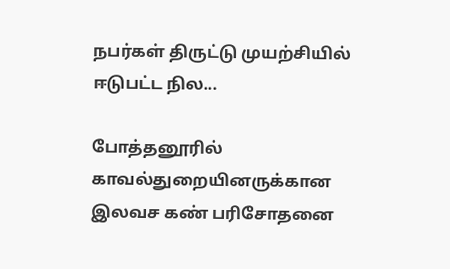நபர்கள் திருட்டு முயற்சியில் ஈடுபட்ட நில...

போத்தனூரில் காவல்துறையினருக்கான இலவச கண் பரிசோதனை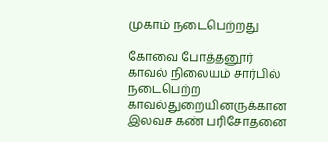முகாம் நடைபெற்றது

கோவை போத்தனூர் காவல் நிலையம் சார்பில் நடைபெற்ற காவல்துறையினருக்கான இலவச கண் பரிசோதனை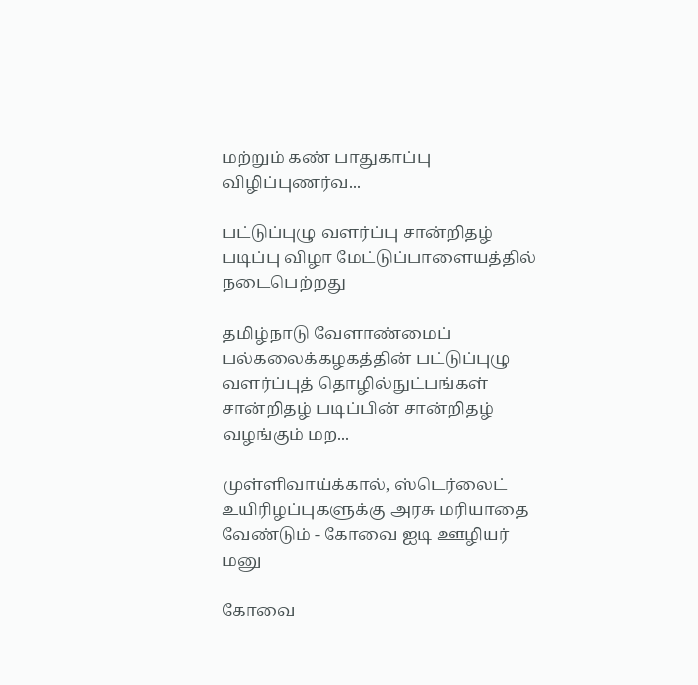மற்றும் கண் பாதுகாப்பு விழிப்புணர்வ...

பட்டுப்புழு வளர்ப்பு சான்றிதழ் படிப்பு விழா மேட்டுப்பாளையத்தில் நடைபெற்றது

தமிழ்நாடு வேளாண்மைப் பல்கலைக்கழகத்தின் பட்டுப்புழு வளர்ப்புத் தொழில்நுட்பங்கள் சான்றிதழ் படிப்பின் சான்றிதழ் வழங்கும் மற...

முள்ளிவாய்க்கால், ஸ்டெர்லைட் உயிரிழப்புகளுக்கு அரசு மரியாதை வேண்டும் - கோவை ஐடி ஊழியர் மனு

கோவை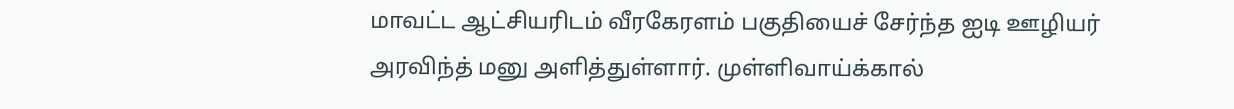மாவட்ட ஆட்சியரிடம் வீரகேரளம் பகுதியைச் சேர்ந்த ஐடி ஊழியர் அரவிந்த் மனு அளித்துள்ளார். முள்ளிவாய்க்கால்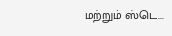மற்றும் ஸ்டெ...